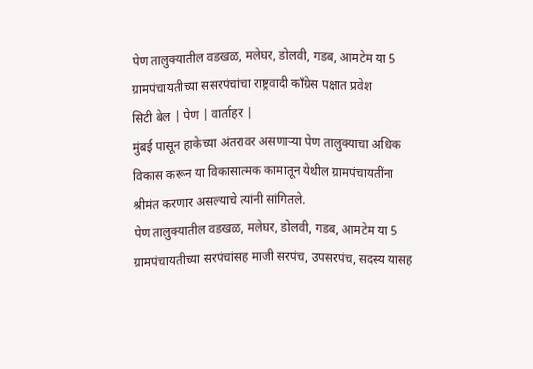पेण तालुक्यातील वडखळ, मलेघर, डोलवी, गडब, आमटेम या 5 ग्रामपंचायतीच्या ससरपंचांचा राष्ट्रवादी काँग्रेस पक्षात प्रवेश
सिटी बेल | पेण | वार्ताहर |
मुंबई पासून हाकेच्या अंतरावर असणाऱ्या पेण तालुक्याचा अधिक विकास करून या विकासात्मक कामातून येथील ग्रामपंचायतींना श्रीमंत करणार असल्याचे त्यांनी सांगितले.
पेण तालुक्यातील वडखळ, मलेघर, डोलवी, गडब, आमटेम या 5 ग्रामपंचायतीच्या सरपंचांसह माजी सरपंच, उपसरपंच, सदस्य यासह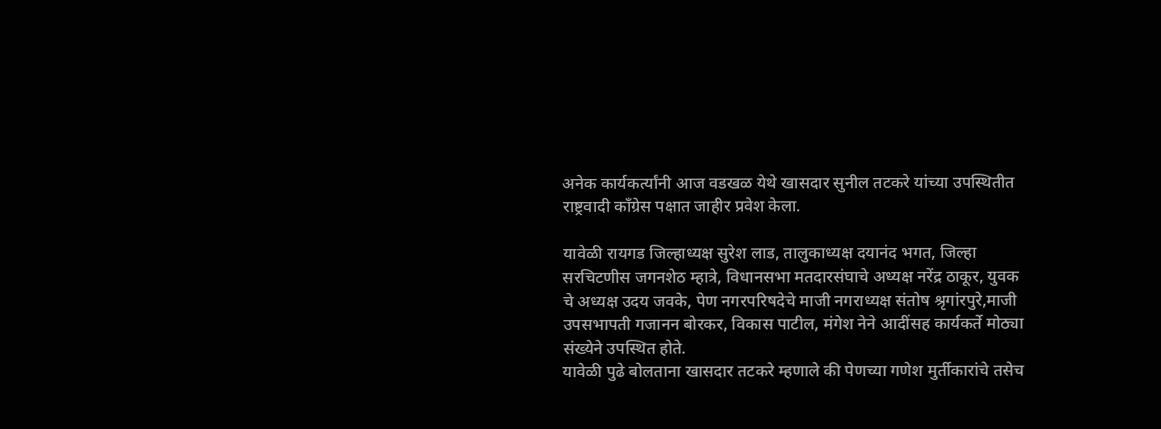अनेक कार्यकर्त्यांनी आज वडखळ येथे खासदार सुनील तटकरे यांच्या उपस्थितीत राष्ट्रवादी काँग्रेस पक्षात जाहीर प्रवेश केला.

यावेळी रायगड जिल्हाध्यक्ष सुरेश लाड, तालुकाध्यक्ष दयानंद भगत, जिल्हा सरचिटणीस जगनशेठ म्हात्रे, विधानसभा मतदारसंघाचे अध्यक्ष नरेंद्र ठाकूर, युवक चे अध्यक्ष उदय जवके, पेण नगरपरिषदेचे माजी नगराध्यक्ष संतोष श्रृगांरपुरे,माजी उपसभापती गजानन बोरकर, विकास पाटील, मंगेश नेने आदींसह कार्यकर्ते मोठ्या संख्येने उपस्थित होते.
यावेळी पुढे बोलताना खासदार तटकरे म्हणाले की पेणच्या गणेश मुर्तीकारांचे तसेच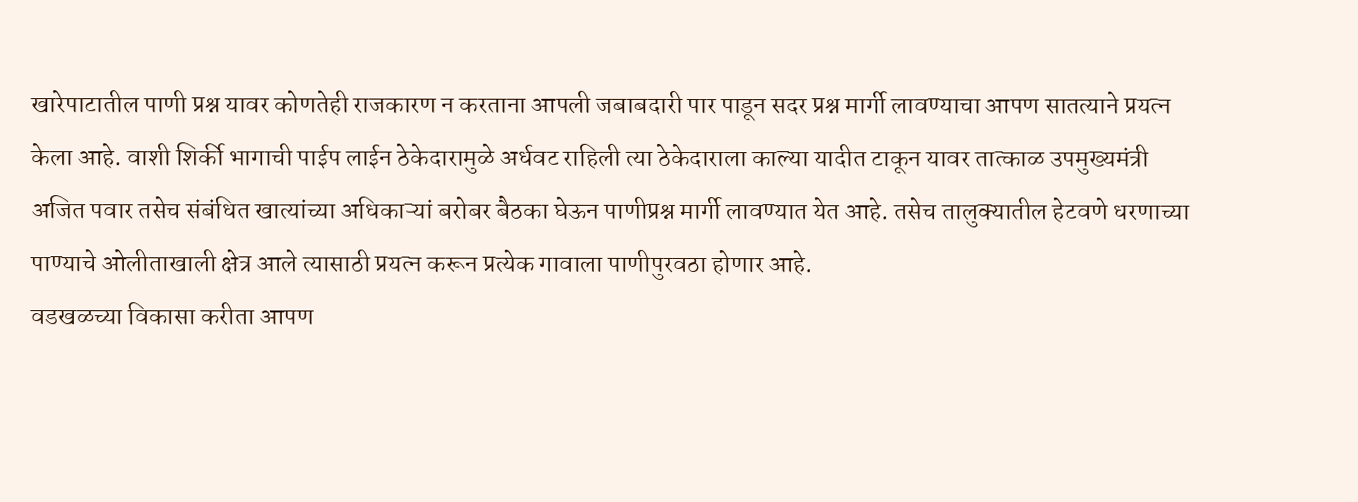खारेपाटातील पाणी प्रश्न यावर कोणतेही राजकारण न करताना आपली जबाबदारी पार पाडून सदर प्रश्न मार्गी लावण्याचा आपण सातत्याने प्रयत्न केला आहे. वाशी शिर्की भागाची पाईप लाईन ठेकेदारामुळे अर्धवट राहिली त्या ठेकेदाराला काल्या यादीत टाकून यावर तात्काळ उपमुख्यमंत्री अजित पवार तसेच संबंधित खात्यांच्या अधिकाऱ्यां बरोबर बैठका घेऊन पाणीप्रश्न मार्गी लावण्यात येत आहे. तसेच तालुक्यातील हेटवणे धरणाच्या पाण्याचे ओलीताखाली क्षेत्र आले त्यासाठी प्रयत्न करून प्रत्येक गावाला पाणीपुरवठा होणार आहे.
वडखळच्या विकासा करीता आपण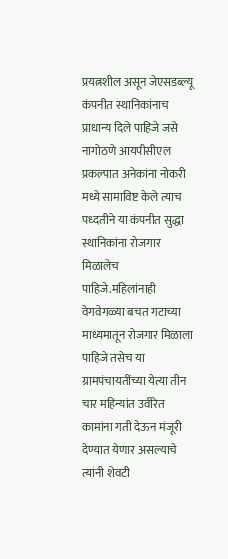प्रयत्नशील असून जेएसडब्ल्यू कंपनीत स्थानिकांनाच प्राधान्य दिले पाहिजे जसे नागोठणे आयपीसीएल प्रकल्पात अनेकांना नोकरी मध्ये सामाविष्ट केले त्याच पध्दतीने या कंपनीत सुद्धा स्थानिकांना रोजगार मिळालेच पाहिजे.महिलांनाही वेगवेगळ्या बचत गटाच्या माध्यमातून रोजगार मिळाला पाहिजे तसेच या ग्रामपंचायतींच्या येत्या तीन चार महिन्यांत उर्वरित कामांना गती देऊन मंजूरी देण्यात येणार असल्याचे त्यांनी शेवटी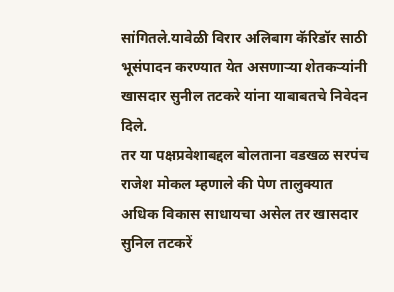सांगितले.यावेळी विरार अलिबाग कॅरिडॉर साठी भूसंपादन करण्यात येत असणाऱ्या शेतकऱ्यांनी खासदार सुनील तटकरे यांना याबाबतचे निवेदन दिले.
तर या पक्षप्रवेशाबद्दल बोलताना वडखळ सरपंच राजेश मोकल म्हणाले की पेण तालुक्यात अधिक विकास साधायचा असेल तर खासदार सुनिल तटकरें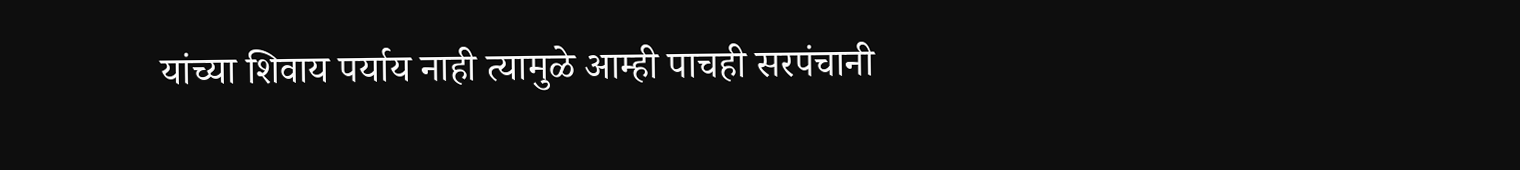यांच्या शिवाय पर्याय नाही त्यामुळे आम्ही पाचही सरपंचानी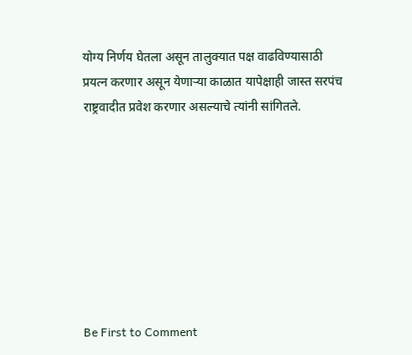योग्य निर्णय घेतला असून तालुक्यात पक्ष वाढविण्यासाठी प्रयत्न करणार असून येणाऱ्या काळात यापेक्षाही जास्त सरपंच राष्ट्रवादीत प्रवेश करणार असल्याचे त्यांनी सांगितले.








Be First to Comment